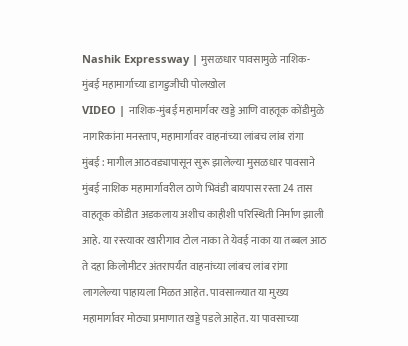Nashik Expressway | मुसळधार पावसामुळे नाशिक-मुंबई महामार्गाच्या डागडुजीची पोलखोल
VIDEO | नाशिक-मुंबई महामार्गवर खड्डे आणि वाहतूक कोंडीमुळे नागरिकांना मनस्ताप, महामार्गावर वाहनांच्या लांबच लांब रांगा
मुंबई : मागील आठवड्यापासून सुरू झालेल्या मुसळधार पावसाने मुंबई नाशिक महामार्गावरील ठाणे भिवंडी बायपास रस्ता 24 तास वाहतूक कोंडीत अडकलाय अशीच काहीशी परिस्थिती निर्माण झाली आहे. या रस्त्यावर खारीगाव टोल नाका ते येवई नाका या तब्बल आठ ते दहा किलोमीटर अंतरापर्यंत वाहनांच्या लांबच लांब रांगा लागलेल्या पाहायला मिळत आहेत. पावसाळ्यात या मुख्य महामार्गावर मोठ्या प्रमाणात खड्डे पडले आहेत. या पावसाच्या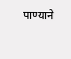पाण्याने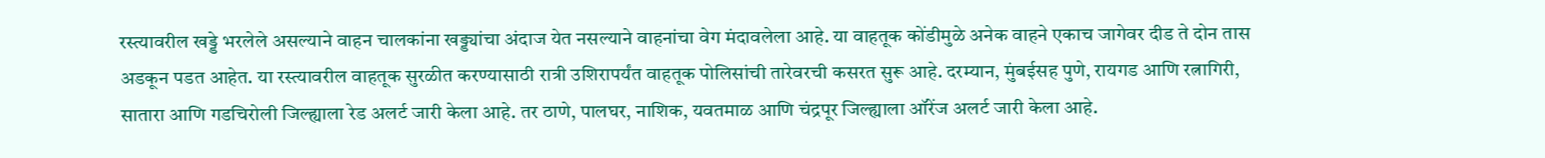रस्त्यावरील खड्डे भरलेले असल्याने वाहन चालकांना खड्ड्यांचा अंदाज येत नसल्याने वाहनांचा वेग मंदावलेला आहे. या वाहतूक कोंडीमुळे अनेक वाहने एकाच जागेवर दीड ते दोन तास अडकून पडत आहेत. या रस्त्यावरील वाहतूक सुरळीत करण्यासाठी रात्री उशिरापर्यंत वाहतूक पोलिसांची तारेवरची कसरत सुरू आहे. दरम्यान, मुंबईसह पुणे, रायगड आणि रत्नागिरी, सातारा आणि गडचिरोली जिल्ह्याला रेड अलर्ट जारी केला आहे. तर ठाणे, पालघर, नाशिक, यवतमाळ आणि चंद्रपूर जिल्ह्याला ऑरेंज अलर्ट जारी केला आहे.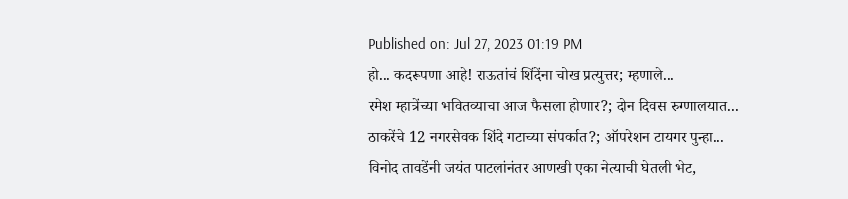Published on: Jul 27, 2023 01:19 PM
हो... कदरूपणा आहे! राऊतांचं शिंदेंना चोख प्रत्युत्तर; म्हणाले...
रमेश म्हात्रेंच्या भवितव्याचा आज फैसला होणार?; दोन दिवस रुग्णालयात...
ठाकरेंचे 12 नगरसेवक शिंदे गटाच्या संपर्कात?; ऑपरेशन टायगर पुन्हा...
विनोद तावडेंनी जयंत पाटलांनंतर आणखी एका नेत्याची घेतली भेट,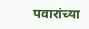पवारांच्या